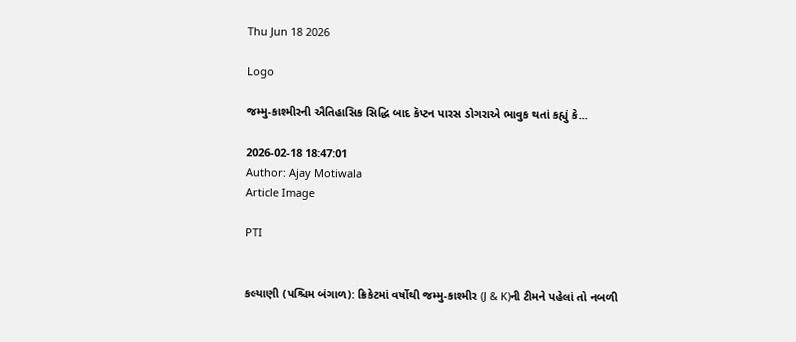Thu Jun 18 2026

Logo

જમ્મુ-કાશ્મીરની ઐતિહાસિક સિદ્ધિ બાદ કૅપ્ટન પારસ ડોગરાએ ભાવુક થતાં કહ્યું કે...

2026-02-18 18:47:01
Author: Ajay Motiwala
Article Image

PTI


કલ્યાણી (પશ્ચિમ બંગાળ): ક્રિકેટમાં વર્ષોથી જમ્મુ-કાશ્મીર (J & K)ની ટીમને પહેલાં તો નબળી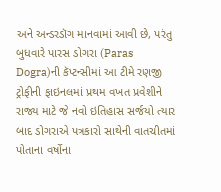અને અન્ડરડૉગ માનવામાં આવી છે, પરંતુ બુધવારે પારસ ડોગરા (Paras Dogra)ની કૅપ્ટન્સીમાં આ ટીમે રણજી ટ્રોફીની ફાઇનલમાં પ્રથમ વખત પ્રવેશીને રાજ્ય માટે જે નવો ઇતિહાસ સર્જયો ત્યાર બાદ ડોગરાએ પત્રકારો સાથેની વાતચીતમાં પોતાના વર્ષોના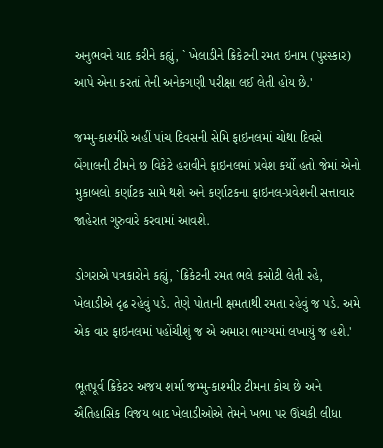અનુભવને યાદ કરીને કહ્યું, ` ખેલાડીને ક્રિકેટની રમત ઇનામ (પુરસ્કાર) આપે એના કરતાં તેની અનેકગણી પરીક્ષા લઈ લેતી હોય છે.'

જમ્મુ-કાશ્મીરે અહીં પાંચ દિવસની સેમિ ફાઇનલમાં ચોથા દિવસે બેંગાલની ટીમને છ વિકેટે હરાવીને ફાઇનલમાં પ્રવેશ કર્યો હતો જેમાં એનો મુકાબલો કર્ણાટક સામે થશે અને કર્ણાટકના ફાઇનલ-પ્રવેશની સત્તાવાર જાહેરાત ગુરુવારે કરવામાં આવશે.

ડોગરાએ પત્રકારોને કહ્યું, `ક્રિકેટની રમત ભલે કસોટી લેતી રહે, ખેલાડીએ દૃઢ રહેવું પડે. તેણે પોતાની ક્ષમતાથી રમતા રહેવું જ પડે. અમે એક વાર ફાઇનલમાં પહોંચીશું જ એ અમારા ભાગ્યમાં લખાયું જ હશે.'

ભૂતપૂર્વ ક્રિકેટર અજય શર્મા જમ્મુ-કાશ્મીર ટીમના કોચ છે અને ઐતિહાસિક વિજય બાદ ખેલાડીઓએ તેમને ખભા પર ઊંચકી લીધા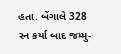હતા. બેંગાલે 328 રન કર્યા બાદ જમ્મુ-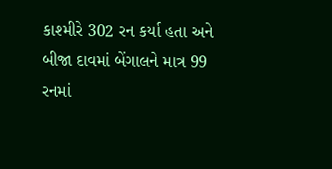કાશ્મીરે 302 રન કર્યા હતા અને બીજા દાવમાં બેંગાલને માત્ર 99 રનમાં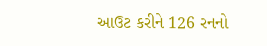આઉટ કરીને 126 રનનો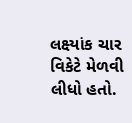લક્ષ્યાંક ચાર વિકેટે મેળવી લીધો હતો.